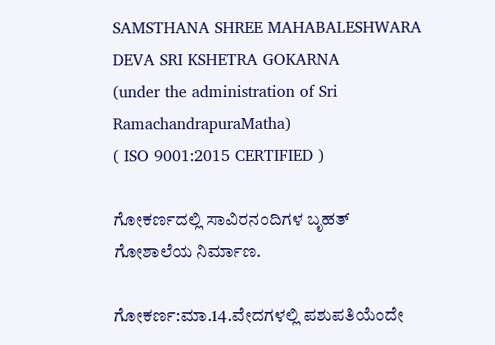SAMSTHANA SHREE MAHABALESHWARA DEVA SRI KSHETRA GOKARNA
(under the administration of Sri RamachandrapuraMatha)
( ISO 9001:2015 CERTIFIED )

ಗೋಕರ್ಣದಲ್ಲಿ ಸಾವಿರನಂದಿಗಳ ಬೃಹತ್ ಗೋಶಾಲೆಯ ನಿರ್ಮಾಣ.

ಗೋಕರ್ಣ:ಮಾ.14.ವೇದಗಳಲ್ಲಿ ಪಶುಪತಿಯೆಂದೇ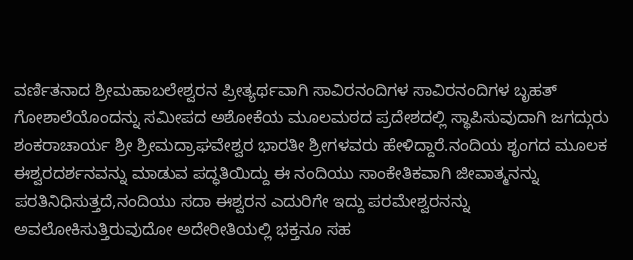ವರ್ಣಿತನಾದ ಶ್ರೀಮಹಾಬಲೇಶ್ವರನ ಪ್ರೀತ್ಯರ್ಥವಾಗಿ ಸಾವಿರನಂದಿಗಳ ಸಾವಿರನಂದಿಗಳ ಬೃಹತ್ ಗೋಶಾಲೆಯೊಂದನ್ನು ಸಮೀಪದ ಅಶೋಕೆಯ ಮೂಲಮಠದ ಪ್ರದೇಶದಲ್ಲಿ ಸ್ಥಾಪಿಸುವುದಾಗಿ ಜಗದ್ಗುರು ಶಂಕರಾಚಾರ್ಯ ಶ್ರೀ ಶ್ರೀಮದ್ರಾಘವೇಶ್ವರ ಭಾರತೀ ಶ್ರೀಗಳವರು ಹೇಳಿದ್ದಾರೆ.ನಂದಿಯ ಶೃಂಗದ ಮೂಲಕ ಈಶ್ವರದರ್ಶನವನ್ನು ಮಾಡುವ ಪದ್ಧತಿಯಿದ್ದು ಈ ನಂದಿಯು ಸಾಂಕೇತಿಕವಾಗಿ ಜೀವಾತ್ಮನನ್ನು ಪರತಿನಿಧಿಸುತ್ತದೆ,ನಂದಿಯು ಸದಾ ಈಶ್ವರನ ಎದುರಿಗೇ ಇದ್ದು ಪರಮೇಶ್ವರನನ್ನು ಅವಲೋಕಿಸುತ್ತಿರುವುದೋ ಅದೇರೀತಿಯಲ್ಲಿ ಭಕ್ತನೂ ಸಹ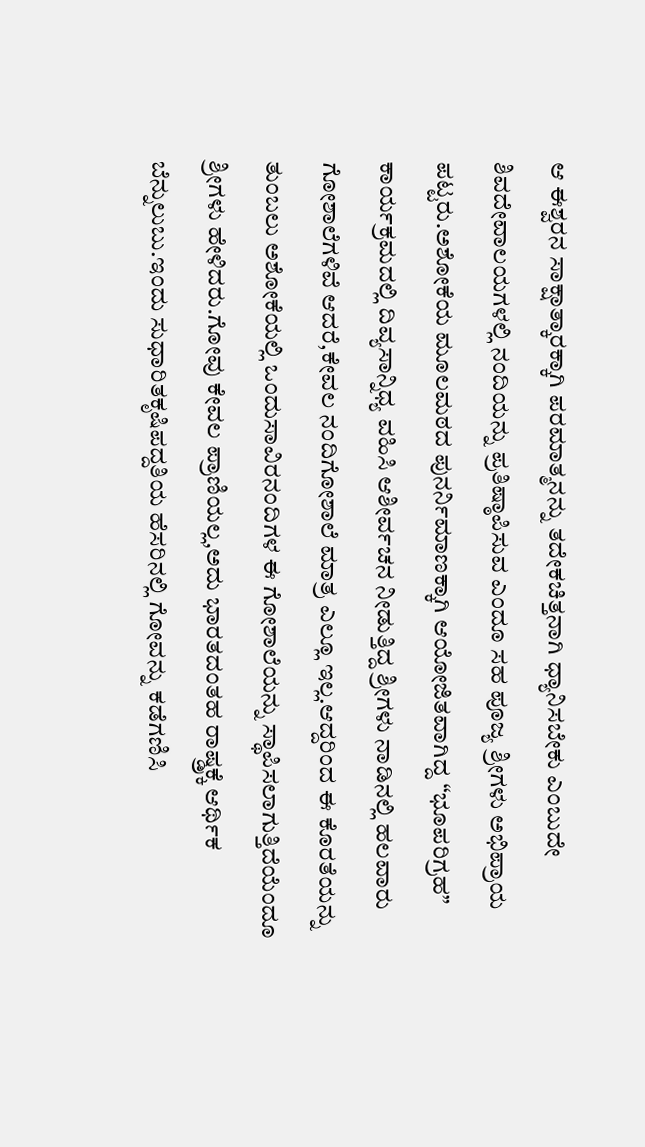ಆ ಈಶ್ವರನ ಸಾಕ್ಷಾತ್ಕಾರಕ್ಕಾಗಿ ಪರಮಾತ್ಮನನ್ನು ತದೇಕಚಿತ್ತನಾಗಿ ಧ್ಯಾನಿಸಬೇಕು ಎಂಬುದೇ ಶಿವದೇವಾಲಯಗಳಲ್ಲಿ ನಂದಿಯನ್ನು ಪ್ರತಿಷ್ಠಾಪಿಸುವ ಎಂದೂ ಸಹ ಪೂಜ್ಯ ಶ್ರೀಗಳು ಅಭಿಪ್ರಾಯ ಪಟ್ಟರು.ಅಶೋಕೆಯ ಮೂಲಮಠದ ಪುನರ್ನಿಮಾಣಕ್ಕಾಗಿ ಆಯೋಜಿತವಾಗಿದ್ದ “ಭೂಪರಿಗ್ರಹ” ಕಾರ್ಯಕ್ರಮದಲ್ಲಿ ದಿವ್ಯಸಾನ್ನಿಧ್ಯ ವಹಿಸಿ ಆಶೀರ್ವಚನ ನೀಡುತ್ತಿದ್ದ ಶ್ರೀಗಳು ನಾಡಿನಲ್ಲಿ ಹಲವಾರು ಗೋಶಾಲೆಗಳಿವೆ ಆದರೆ,ಕೇವಲ ನಂದಿಗೋಶಾಲೆ ಮಾತ್ರ ಎಲ್ಲೂ ಇಲ್ಲ.ಆದ್ದರಿಂದ ಈ ಕೊರತೆಯನ್ನು ತುಂಬಲು ಅಶೋಕೆಯಲ್ಲಿ ಒಂದುಸಾವಿರನಂದಿಗಳ ಈ ಗೋಶಾಲೆಯನ್ನು ಸ್ಥಾಪಿಸಲಾಗುತ್ತಿದೆಯೆಂದೂ ಶ್ರೀಗಳು ಹೇಳಿದರು.ಗೋವು ಕೇವಲ ಪ್ರಾಣಿಯಲ್ಲ,ಅದು ಭಾರತದಂತಹ ರಾಷ್ಡ್ರಕ್ಕೆ ಆರ್ಥಿಕ ಬೆನ್ನುಲುಬು.ಇಂದು ಸುಧಾರಿತಕೃಷಿಪದ್ದತಿಯ ಹೆಸರಿನಲ್ಲಿ ಗೋವನ್ನು ಕಡೆಗಣಿಸಿ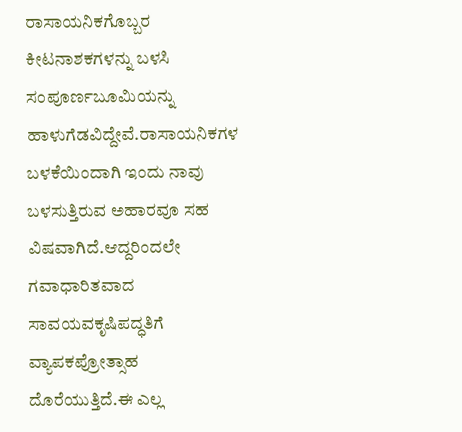ರಾಸಾಯನಿಕಗೊಬ್ಬರ ಕೀಟನಾಶಕಗಳನ್ನು ಬಳಸಿ ಸಂಪೂರ್ಣಬೂಮಿಯನ್ನು ಹಾಳುಗೆಡವಿದ್ದೇವೆ.ರಾಸಾಯನಿಕಗಳ ಬಳಕೆಯಿಂದಾಗಿ ಇಂದು ನಾವು ಬಳಸುತ್ತಿರುವ ಅಹಾರವೂ ಸಹ ವಿಷವಾಗಿದೆ.ಆದ್ದರಿಂದಲೇ ಗವಾಧಾರಿತವಾದ ಸಾವಯವಕೃಷಿಪದ್ಧತಿಗೆ ವ್ಯಾಪಕಪ್ರೋತ್ಸಾಹ ದೊರೆಯುತ್ತಿದೆ.ಈ ಎಲ್ಲ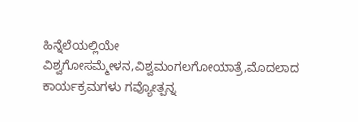ಹಿನ್ನೆಲೆಯಲ್ಲಿಯೇ ವಿಶ್ವಗೋಸಮ್ಮೇಳನ,ವಿಶ್ವಮಂಗಲಗೋಯಾತ್ರೆ,ಮೊದಲಾದ ಕಾರ್ಯಕ್ರಮಗಳು ಗವ್ಯೋತ್ಪನ್ನ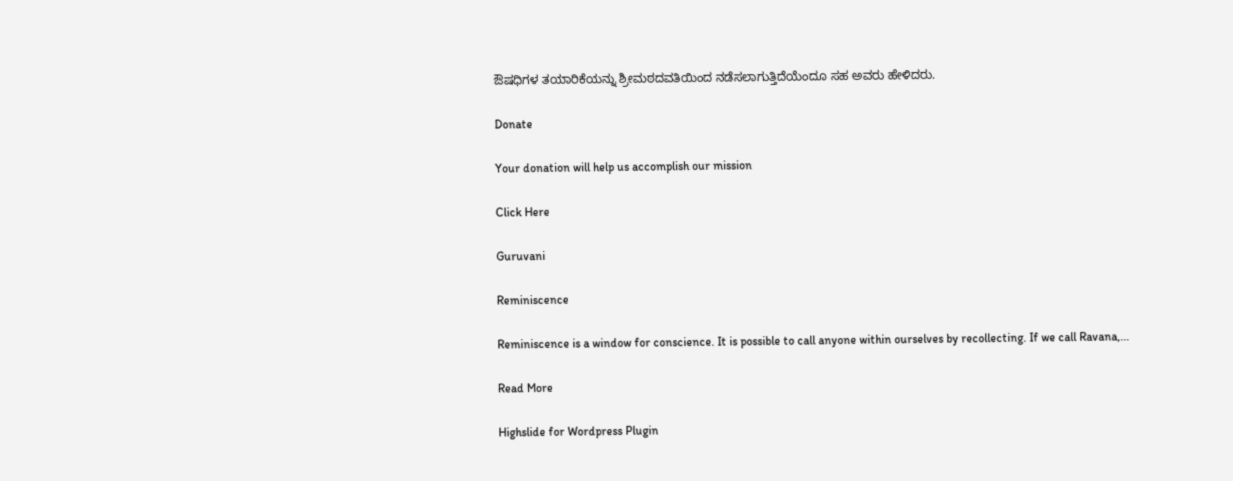ಔಷಧಿಗಳ ತಯಾರಿಕೆಯನ್ನು ಶ್ರೀಮಠದವತಿಯಿಂದ ನಡೆಸಲಾಗುತ್ತಿದೆಯೆಂದೂ ಸಹ ಅವರು ಹೇಳಿದರು.

Donate

Your donation will help us accomplish our mission

Click Here

Guruvani

Reminiscence

Reminiscence is a window for conscience. It is possible to call anyone within ourselves by recollecting. If we call Ravana,...

Read More

Highslide for Wordpress Plugin